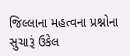જિલ્લાના મહત્વના પ્રશ્નોના સુચારૂં ઉકેલ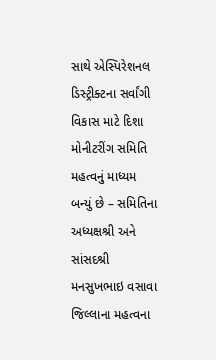સાથે એસ્પિરેશનલ ડિસ્ટ્રીક્ટના સર્વાંગી વિકાસ માટે દિશા મોનીટરીંગ સમિતિ મહત્વનું માધ્યમ બન્યું છે – સમિતિના અધ્યક્ષશ્રી અને સાંસદશ્રી મનસુખભાઇ વસાવા
જિલ્લાના મહત્વના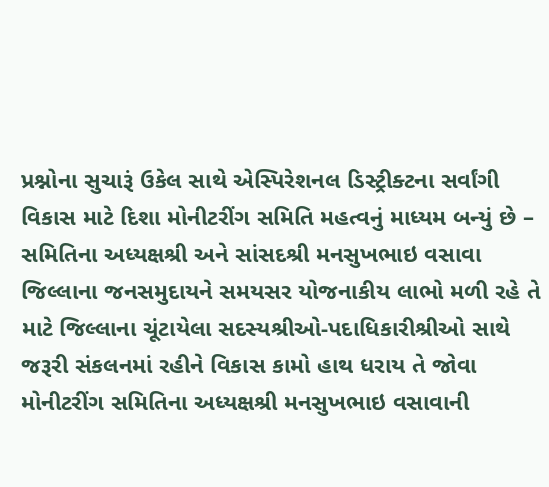પ્રશ્નોના સુચારૂં ઉકેલ સાથે એસ્પિરેશનલ ડિસ્ટ્રીક્ટના સર્વાંગી વિકાસ માટે દિશા મોનીટરીંગ સમિતિ મહત્વનું માધ્યમ બન્યું છે – સમિતિના અધ્યક્ષશ્રી અને સાંસદશ્રી મનસુખભાઇ વસાવા
જિલ્લાના જનસમુદાયને સમયસર યોજનાકીય લાભો મળી રહે તે માટે જિલ્લાના ચૂંટાયેલા સદસ્યશ્રીઓ-પદાધિકારીશ્રીઓ સાથે જરૂરી સંકલનમાં રહીને વિકાસ કામો હાથ ધરાય તે જોવા મોનીટરીંગ સમિતિના અધ્યક્ષશ્રી મનસુખભાઇ વસાવાની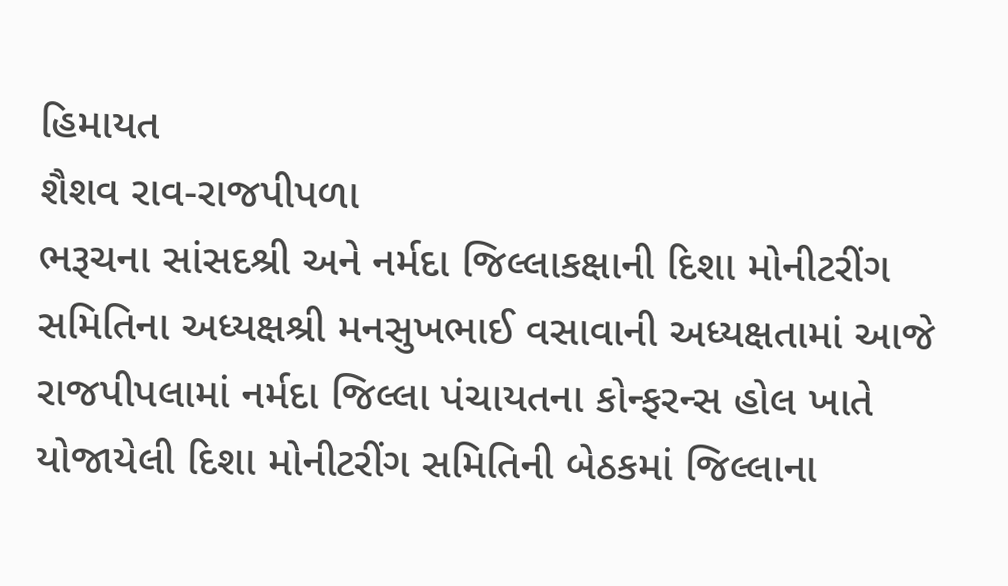હિમાયત
શૈશવ રાવ-રાજપીપળા
ભરૂચના સાંસદશ્રી અને નર્મદા જિલ્લાકક્ષાની દિશા મોનીટરીંગ સમિતિના અધ્યક્ષશ્રી મનસુખભાઈ વસાવાની અધ્યક્ષતામાં આજે રાજપીપલામાં નર્મદા જિલ્લા પંચાયતના કોન્ફરન્સ હોલ ખાતે યોજાયેલી દિશા મોનીટરીંગ સમિતિની બેઠકમાં જિલ્લાના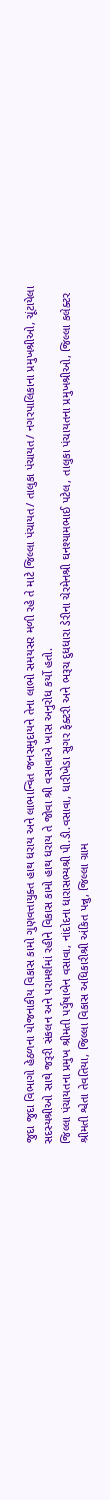જુદા જુદા વિભાગો હેઠળના યોજનાકીય વિકાસ કામો ગુણવત્તાયુક્ત હાથ ધરાય અને લાભાન્વિત જનસમુદાયને તેના લાભો સમયસર મળી રહે તે માટે જિલ્લા પંચાયત/ તાલુકા પંચાયત/ નગરપાલિકાના પ્રમુખશ્રીઓ, ચૂંટાયેલા સદસ્યશ્રીઓ સાથે જરૂરી સંકલન અને પરામર્શમાં રહીને વિકાસ કામો હાથ ધરાય તે જોવા શ્રી વસાવાએ ખાસ અનુરોધ કર્યો હતો.
જિલ્લા પંચાયતના પ્રમુખ શ્રીમતી પર્યુષાબેન વસાવા, નાંદોદના ધારાસભ્યશ્રી પી.ડી.વસાવા, ધારીખેડા સુગર ફેક્ટરી અને ભરૂચ દુધધારા ડેરીના ચેરમેનશ્રી ઘનશ્યામભાઈ પટેલ, તાલુકા પંચાયતના પ્રમુખશ્રીઓ, જિલ્લા કલેક્ટર શ્રીમતી શ્વેતા તેવતિયા, જિલ્લા વિકાસ અધિકારીશ્રી અંકિત પન્નુ, જિલ્લા ગ્રામ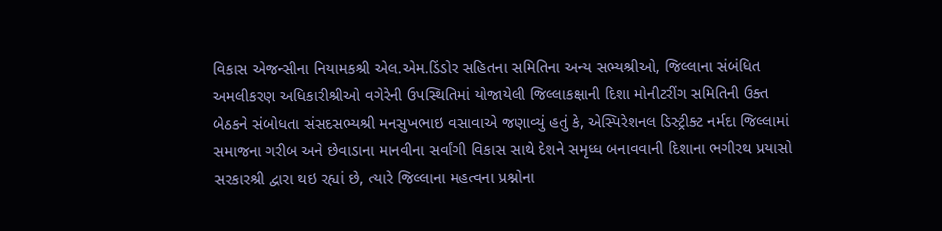વિકાસ એજન્સીના નિયામકશ્રી એલ.એમ.ડિંડોર સહિતના સમિતિના અન્ય સભ્યશ્રીઓ, જિલ્લાના સંબંધિત અમલીકરણ અધિકારીશ્રીઓ વગેરેની ઉપસ્થિતિમાં યોજાયેલી જિલ્લાકક્ષાની દિશા મોનીટરીંગ સમિતિની ઉક્ત બેઠકને સંબોધતા સંસદસભ્યશ્રી મનસુખભાઇ વસાવાએ જણાવ્યું હતું કે, એસ્પિરેશનલ ડિસ્ટ્રીક્ટ નર્મદા જિલ્લામાં સમાજના ગરીબ અને છેવાડાના માનવીના સર્વાંગી વિકાસ સાથે દેશને સમૃધ્ધ બનાવવાની દિશાના ભગીરથ પ્રયાસો સરકારશ્રી દ્વારા થઇ રહ્યાં છે, ત્યારે જિલ્લાના મહત્વના પ્રશ્નોના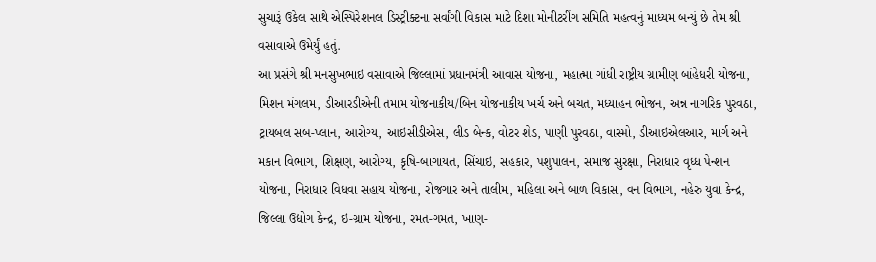સુચારૂં ઉકેલ સાથે એસ્પિરેશનલ ડિસ્ટ્રીક્ટના સર્વાંગી વિકાસ માટે દિશા મોનીટરીંગ સમિતિ મહત્વનું માધ્યમ બન્યું છે તેમ શ્રી વસાવાએ ઉમેર્યું હતું.
આ પ્રસંગે શ્રી મનસુખભાઇ વસાવાએ જિલ્લામાં પ્રધાનમંત્રી આવાસ યોજના, મહાત્મા ગાંધી રાષ્ટ્રીય ગ્રામીણ બાંહેધરી યોજના, મિશન મંગલમ, ડીઆરડીએની તમામ યોજનાકીય/બિન યોજનાકીય ખર્ચ અને બચત, મધ્યાહન ભોજન, અન્ન નાગરિક પુરવઠા, ટ્રાયબલ સબ-પ્લાન, આરોગ્ય, આઇસીડીએસ, લીડ બેન્ક, વોટર શેડ, પાણી પુરવઠા, વાસ્મો, ડીઆઇએલઆર, માર્ગ અને મકાન વિભાગ, શિક્ષણ, આરોગ્ય, કૃષિ-બાગાયત, સિંચાઇ, સહકાર, પશુપાલન, સમાજ સુરક્ષા, નિરાધાર વૃધ્ધ પેન્શન યોજના, નિરાધાર વિધવા સહાય યોજના, રોજગાર અને તાલીમ, મહિલા અને બાળ વિકાસ, વન વિભાગ, નહેરુ યુવા કેન્દ્ર, જિલ્લા ઉદ્યોગ કેન્દ્ર, ઇ-ગ્રામ યોજના, રમત-ગમત, ખાણ-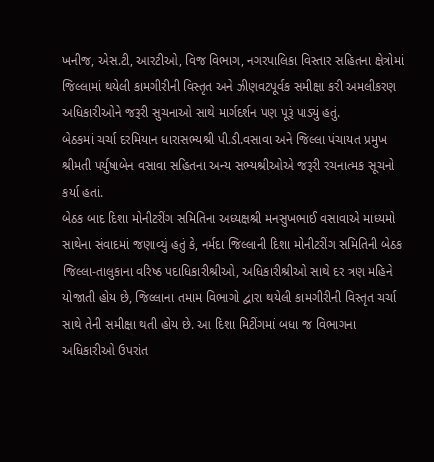ખનીજ, એસ.ટી, આરટીઓ, વિજ વિભાગ, નગરપાલિકા વિસ્તાર સહિતના ક્ષેત્રોમાં જિલ્લામાં થયેલી કામગીરીની વિસ્તૃત અને ઝીણવટપૂર્વક સમીક્ષા કરી અમલીકરણ અધિકારીઓને જરૂરી સુચનાઓ સાથે માર્ગદર્શન પણ પૂરૂં પાડ્યું હતું.
બેઠકમાં ચર્ચા દરમિયાન ધારાસભ્યશ્રી પી.ડી.વસાવા અને જિલ્લા પંચાયત પ્રમુખ શ્રીમતી પર્યુષાબેન વસાવા સહિતના અન્ય સભ્યશ્રીઓએ જરૂરી રચનાત્મક સૂચનો કર્યા હતાં.
બેઠક બાદ દિશા મોનીટરીંગ સમિતિના અધ્યક્ષશ્રી મનસુખભાઈ વસાવાએ માધ્યમો સાથેના સંવાદમાં જણાવ્યું હતું કે, નર્મદા જિલ્લાની દિશા મોનીટરીંગ સમિતિની બેઠક જિલ્લા-તાલુકાના વરિષ્ઠ પદાધિકારીશ્રીઓ, અધિકારીશ્રીઓ સાથે દર ત્રણ મહિને યોજાતી હોય છે, જિલ્લાના તમામ વિભાગો દ્વારા થયેલી કામગીરીની વિસ્તૃત ચર્ચા સાથે તેની સમીક્ષા થતી હોય છે. આ દિશા મિટીંગમાં બધા જ વિભાગના અધિકારીઓ ઉપરાંત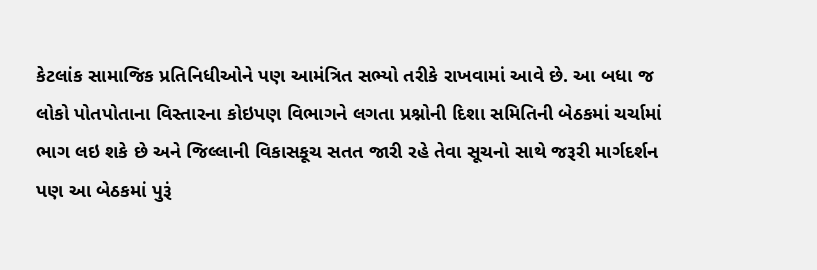કેટલાંક સામાજિક પ્રતિનિધીઓને પણ આમંત્રિત સભ્યો તરીકે રાખવામાં આવે છે. આ બધા જ લોકો પોતપોતાના વિસ્તારના કોઇપણ વિભાગને લગતા પ્રશ્નોની દિશા સમિતિની બેઠકમાં ચર્ચામાં ભાગ લઇ શકે છે અને જિલ્લાની વિકાસકૂચ સતત જારી રહે તેવા સૂચનો સાથે જરૂરી માર્ગદર્શન પણ આ બેઠકમાં પુરૂં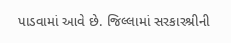પાડવામાં આવે છે. જિલ્લામાં સરકારશ્રીની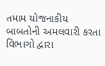તમામ યોજનાકીય બાબતોની અમલવારી કરતા વિભાગો દ્વારા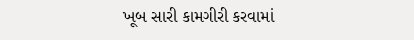ખૂબ સારી કામગીરી કરવામાં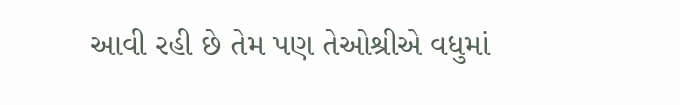આવી રહી છે તેમ પણ તેઓશ્રીએ વધુમાં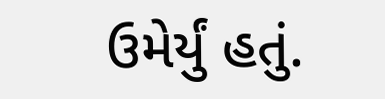ઉમેર્યું હતું.